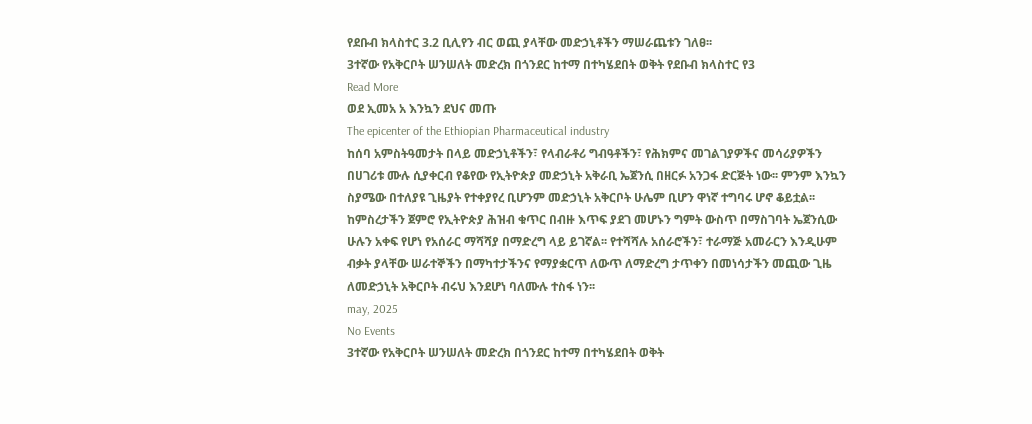የደቡብ ክላስተር 3.2 ቢሊየን ብር ወጪ ያላቸው መድኃኒቶችን ማሠራጨቱን ገለፀ፡፡
3ተኛው የአቅርቦት ሠንሠለት መድረክ በጎንደር ከተማ በተካሄደበት ወቅት የደቡብ ክላስተር የ3
Read More
ወደ ኢመአ አ እንኳን ደህና መጡ
The epicenter of the Ethiopian Pharmaceutical industry
ከሰባ አምስትዓመታት በላይ መድኃኒቶችን፣ የላብራቶሪ ግብዓቶችን፣ የሕክምና መገልገያዎችና መሳሪያዎችን በሀገሪቱ ሙሉ ሲያቀርብ የቆየው የኢትዮጵያ መድኃኒት አቅራቢ ኤጀንሲ በዘርፉ አንጋፋ ድርጅት ነው፡፡ ምንም እንኳን ስያሜው በተለያዩ ጊዜያት የተቀያየረ ቢሆንም መድኃኒት አቅርቦት ሁሌም ቢሆን ዋነኛ ተግባሩ ሆኖ ቆይቷል፡፡ ከምስረታችን ጀምሮ የኢትዮጵያ ሕዝብ ቁጥር በብዙ እጥፍ ያደገ መሆኑን ግምት ውስጥ በማስገባት ኤጀንሲው ሁሉን አቀፍ የሆነ የአሰራር ማሻሻያ በማድረግ ላይ ይገኛል፡፡ የተሻሻሉ አሰራሮችን፣ ተራማጅ አመራርን እንዲሁም ብቃት ያላቸው ሠራተኞችን በማካተታችንና የማያቋርጥ ለውጥ ለማድረግ ታጥቀን በመነሳታችን መጪው ጊዜ ለመድኃኒት አቅርቦት ብሩህ እንደሆነ ባለሙሉ ተስፋ ነን፡፡
may, 2025
No Events
3ተኛው የአቅርቦት ሠንሠለት መድረክ በጎንደር ከተማ በተካሄደበት ወቅት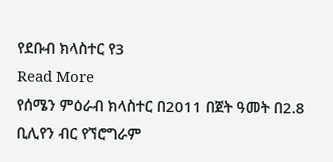የደቡብ ክላስተር የ3
Read More
የሰሜን ምዕራብ ክላስተር በ2011 በጀት ዓመት በ2.8 ቢሊየን ብር የኘሮግራም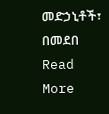መድኃኒቶች፣ በመደበ
Read More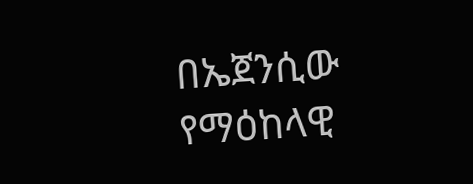በኤጀንሲው የማዕከላዊ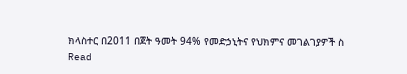ክላስተር በ2011 በጀት ዓመት 94% የመድኃኒትና የህክምና መገልገያዎች ስ
Read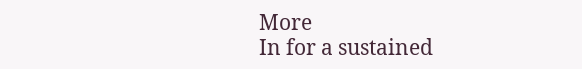More
In for a sustained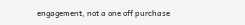engagement, not a one off purchase